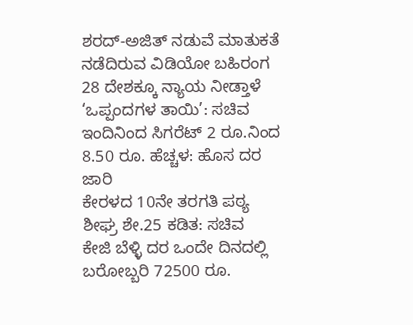ಶರದ್-ಅಜಿತ್ ನಡುವೆ ಮಾತುಕತೆ ನಡೆದಿರುವ ವಿಡಿಯೋ ಬಹಿರಂಗ
28 ದೇಶಕ್ಕೂ ನ್ಯಾಯ ನೀಡ್ತಾಳೆ ‘ಒಪ್ಪಂದಗಳ ತಾಯಿ’: ಸಚಿವ
ಇಂದಿನಿಂದ ಸಿಗರೆಟ್ 2 ರೂ.ನಿಂದ 8.50 ರೂ. ಹೆಚ್ಚಳ: ಹೊಸ ದರ ಜಾರಿ
ಕೇರಳದ 10ನೇ ತರಗತಿ ಪಠ್ಯ ಶೀಘ್ರ ಶೇ.25 ಕಡಿತ: ಸಚಿವ
ಕೇಜಿ ಬೆಳ್ಳಿ ದರ ಒಂದೇ ದಿನದಲ್ಲಿ ಬರೋಬ್ಬರಿ 72500 ರೂ.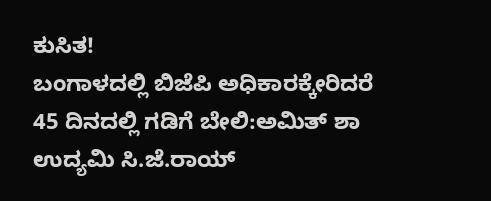ಕುಸಿತ!
ಬಂಗಾಳದಲ್ಲಿ ಬಿಜೆಪಿ ಅಧಿಕಾರಕ್ಕೇರಿದರೆ 45 ದಿನದಲ್ಲಿ ಗಡಿಗೆ ಬೇಲಿ:ಅಮಿತ್ ಶಾ
ಉದ್ಯಮಿ ಸಿ.ಜೆ.ರಾಯ್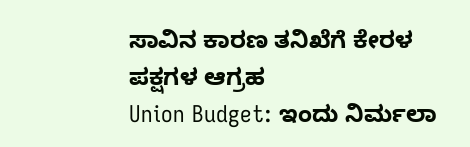ಸಾವಿನ ಕಾರಣ ತನಿಖೆಗೆ ಕೇರಳ ಪಕ್ಷಗಳ ಆಗ್ರಹ
Union Budget: ಇಂದು ನಿರ್ಮಲಾ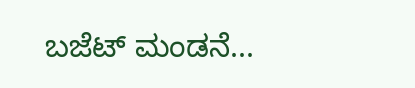ಬಜೆಟ್ ಮಂಡನೆ...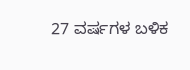27 ವರ್ಷಗಳ ಬಳಿಕ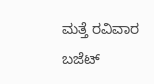ಮತ್ತೆ ರವಿವಾರ ಬಜೆಟ್